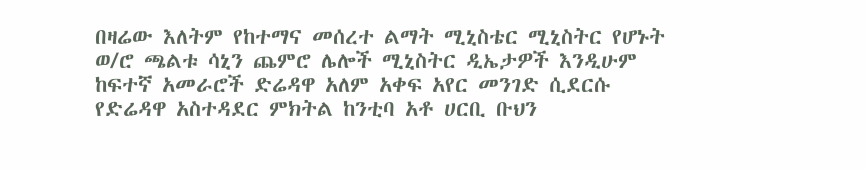በዛሬው እለትም የከተማና መሰረተ ልማት ሚኒስቴር ሚኒስትር የሆኑት ወ/ሮ ጫልቱ ሳኒን ጨምሮ ሌሎች ሚኒስትር ዲኤታዎች እንዲሁም ከፍተኛ አመራሮች ድሬዳዋ አለም አቀፍ አየር መንገድ ሲደርሱ የድሬዳዋ አስተዳደር ምክትል ከንቲባ አቶ ሀርቢ ቡህን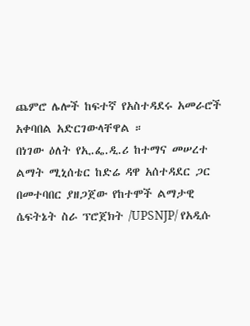ጨምሮ ሌሎች ከፍተኛ የአስተዳደሩ አመራሮች አቀባበል አድርገውላቸዋል ።
በነገው ዕለት የኢ.ፌ.ዲ.ሪ ከተማና መሠረተ ልማት ሚኒሰቴር ከድሬ ዳዋ አሰተዳደር ጋር በመተባበር ያዘጋጀው የከተሞች ልማታዊ ሴፍትኔት ስራ ፕሮጀክት /UPSNJP/ የአዲሱ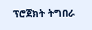ፕሮጀክት ትግበራ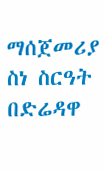ማሰጀመሪያ ስነ ስርዓት በድሬዳዋ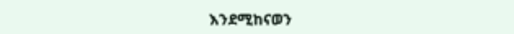እንደሚከናወን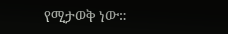የሚታወቅ ነው።